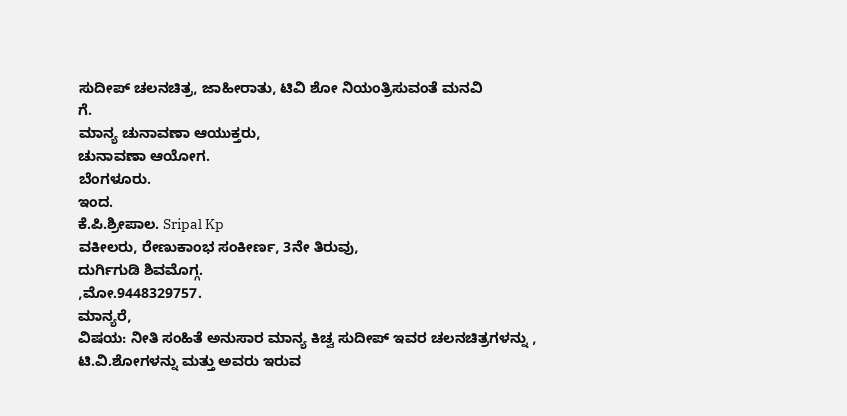ಸುದೀಪ್ ಚಲನಚಿತ್ರ, ಜಾಹೀರಾತು, ಟಿವಿ ಶೋ ನಿಯಂತ್ರಿಸುವಂತೆ ಮನವಿ
ಗೆ.
ಮಾನ್ಯ ಚುನಾವಣಾ ಆಯುಕ್ತರು,
ಚುನಾವಣಾ ಆಯೋಗ.
ಬೆಂಗಳೂರು.
ಇಂದ.
ಕೆ.ಪಿ.ಶ್ರೀಪಾಲ. Sripal Kp
ವಕೀಲರು, ರೇಣುಕಾಂಭ ಸಂಕೀರ್ಣ, 3ನೇ ತಿರುವು,
ದುರ್ಗಿಗುಡಿ ಶಿವಮೊಗ್ಗ.
,ಮೋ.9448329757.
ಮಾನ್ಯರೆ,
ವಿಷಯ: ನೀತಿ ಸಂಹಿತೆ ಅನುಸಾರ ಮಾನ್ಯ ಕಿಚ್ವ ಸುದೀಪ್ ಇವರ ಚಲನಚಿತ್ರಗಳನ್ನು , ಟಿ.ವಿ.ಶೋಗಳನ್ನು ಮತ್ತು ಅವರು ಇರುವ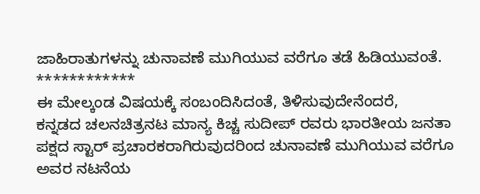ಜಾಹಿರಾತುಗಳನ್ನು ಚುನಾವಣೆ ಮುಗಿಯುವ ವರೆಗೂ ತಡೆ ಹಿಡಿಯುವಂತೆ.
************
ಈ ಮೇಲ್ಕಂಡ ವಿಷಯಕ್ಕೆ ಸಂಬಂದಿಸಿದಂತೆ, ತಿಳಿಸುವುದೇನೆಂದರೆ,
ಕನ್ನಡದ ಚಲನಚಿತ್ರನಟ ಮಾನ್ಯ ಕಿಚ್ಚ ಸುದೀಪ್ ರವರು ಭಾರತೀಯ ಜನತಾ ಪಕ್ಷದ ಸ್ಟಾರ್ ಪ್ರಚಾರಕರಾಗಿರುವುದರಿಂದ ಚುನಾವಣೆ ಮುಗಿಯುವ ವರೆಗೂ ಅವರ ನಟನೆಯ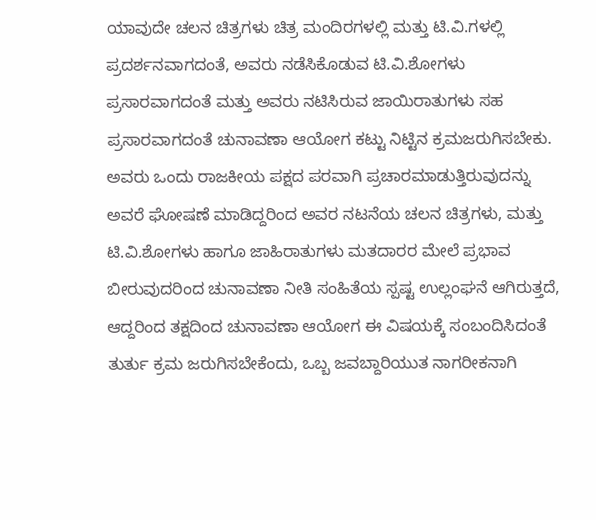ಯಾವುದೇ ಚಲನ ಚಿತ್ರಗಳು ಚಿತ್ರ ಮಂದಿರಗಳಲ್ಲಿ ಮತ್ತು ಟಿ.ವಿ.ಗಳಲ್ಲಿ ಪ್ರದರ್ಶನವಾಗದಂತೆ, ಅವರು ನಡೆಸಿಕೊಡುವ ಟಿ.ವಿ.ಶೋಗಳು ಪ್ರಸಾರವಾಗದಂತೆ ಮತ್ತು ಅವರು ನಟಿಸಿರುವ ಜಾಯಿರಾತುಗಳು ಸಹ ಪ್ರಸಾರವಾಗದಂತೆ ಚುನಾವಣಾ ಆಯೋಗ ಕಟ್ಟು ನಿಟ್ಟಿನ ಕ್ರಮಜರುಗಿಸಬೇಕು.
ಅವರು ಒಂದು ರಾಜಕೀಯ ಪಕ್ಷದ ಪರವಾಗಿ ಪ್ರಚಾರಮಾಡುತ್ತಿರುವುದನ್ನು ಅವರೆ ಘೋಷಣೆ ಮಾಡಿದ್ದರಿಂದ ಅವರ ನಟನೆಯ ಚಲನ ಚಿತ್ರಗಳು, ಮತ್ತು ಟಿ.ವಿ.ಶೋಗಳು ಹಾಗೂ ಜಾಹಿರಾತುಗಳು ಮತದಾರರ ಮೇಲೆ ಪ್ರಭಾವ ಬೀರುವುದರಿಂದ ಚುನಾವಣಾ ನೀತಿ ಸಂಹಿತೆಯ ಸ್ಪಷ್ಟ ಉಲ್ಲಂಘನೆ ಆಗಿರುತ್ತದೆ, ಆದ್ದರಿಂದ ತಕ್ಷದಿಂದ ಚುನಾವಣಾ ಆಯೋಗ ಈ ವಿಷಯಕ್ಕೆ ಸಂಬಂದಿಸಿದಂತೆ ತುರ್ತು ಕ್ರಮ ಜರುಗಿಸಬೇಕೆಂದು, ಒಬ್ಬ ಜವಬ್ದಾರಿಯುತ ನಾಗರೀಕನಾಗಿ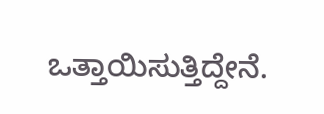ಒತ್ತಾಯಿಸುತ್ತಿದ್ದೇನೆ.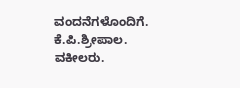ವಂದನೆಗಳೊಂದಿಗೆ.
ಕೆ.ಪಿ.ಶ್ರೀಪಾಲ.
ವಕೀಲರು.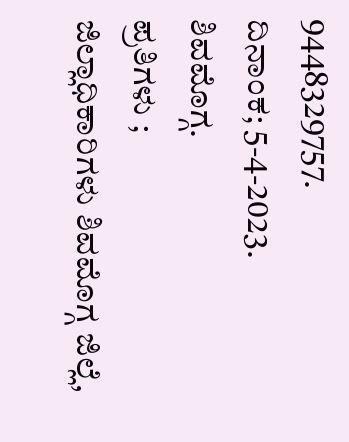9448329757.
ದಿನಾಂಕ; 5-4-2023.
ಶಿವಮೊಗ್ಗ.
ಪ್ರತಿಗಳು ;
ಜಿಲ್ಲಾಧಿಕಾರಿಗಳು ಶಿವಮೊಗ್ಗ ಜಿಲ್ಲೆ,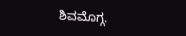ಶಿವಮೊಗ್ಗ.